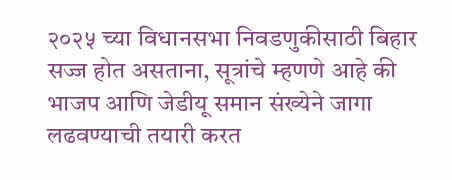२०२५ च्या विधानसभा निवडणुकीसाठी बिहार सज्ज होत असताना, सूत्रांचे म्हणणे आहे की भाजप आणि जेडीयू समान संख्येने जागा लढवण्याची तयारी करत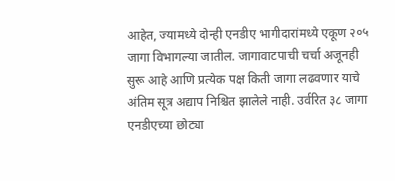आहेत, ज्यामध्ये दोन्ही एनडीए भागीदारांमध्ये एकूण २०५ जागा विभागल्या जातील. जागावाटपाची चर्चा अजूनही सुरू आहे आणि प्रत्येक पक्ष किती जागा लढवणार याचे अंतिम सूत्र अद्याप निश्चित झालेले नाही. उर्वरित ३८ जागा एनडीएच्या छोट्या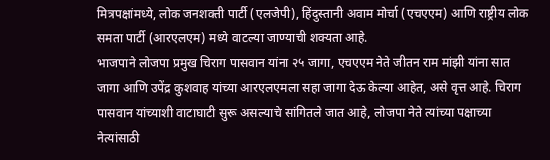मित्रपक्षांमध्ये, लोक जनशक्ती पार्टी (एलजेपी), हिंदुस्तानी अवाम मोर्चा (एचएएम) आणि राष्ट्रीय लोक समता पार्टी (आरएलएम) मध्ये वाटल्या जाण्याची शक्यता आहे.
भाजपाने लोजपा प्रमुख चिराग पासवान यांना २५ जागा, एचएएम नेते जीतन राम मांझी यांना सात जागा आणि उपेंद्र कुशवाह यांच्या आरएलएमला सहा जागा देऊ केल्या आहेत, असे वृत्त आहे. चिराग पासवान यांच्याशी वाटाघाटी सुरू असल्याचे सांगितले जात आहे, लोजपा नेते त्यांच्या पक्षाच्या नेत्यांसाठी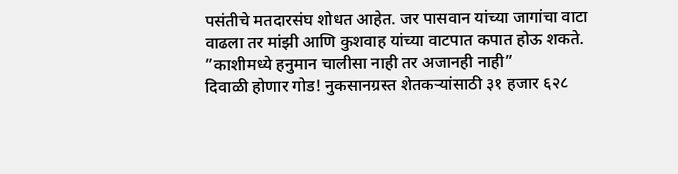पसंतीचे मतदारसंघ शोधत आहेत. जर पासवान यांच्या जागांचा वाटा वाढला तर मांझी आणि कुशवाह यांच्या वाटपात कपात होऊ शकते.
”काशीमध्ये हनुमान चालीसा नाही तर अजानही नाही”
दिवाळी होणार गोड! नुकसानग्रस्त शेतकऱ्यांसाठी ३१ हजार ६२८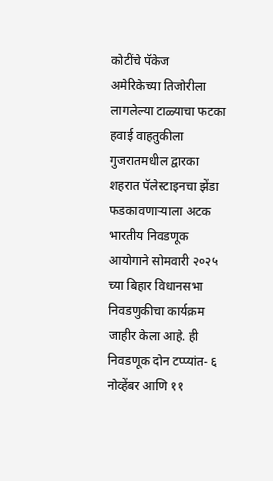कोटींचे पॅकेज
अमेरिकेच्या तिजोरीला लागलेल्या टाळ्याचा फटका हवाई वाहतुकीला
गुजरातमधील द्वारका शहरात पॅलेस्टाइनचा झेंडा फडकावणाऱ्याला अटक
भारतीय निवडणूक आयोगाने सोमवारी २०२५ च्या बिहार विधानसभा निवडणुकीचा कार्यक्रम जाहीर केला आहे. ही निवडणूक दोन टप्प्यांत- ६ नोव्हेंबर आणि ११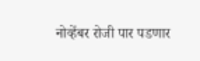नोव्हेंबर रोजी पार पडणार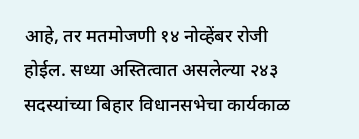आहे, तर मतमोजणी १४ नोव्हेंबर रोजी होईल. सध्या अस्तित्वात असलेल्या २४३ सदस्यांच्या बिहार विधानसभेचा कार्यकाळ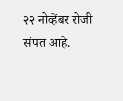२२ नोव्हेंबर रोजी संपत आहे.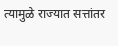त्यामुळे राज्यात सत्तांतर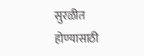सुरळीत होण्यासाठी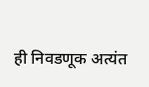ही निवडणूक अत्यंत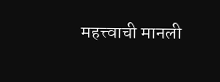महत्त्वाची मानली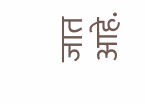जात आहे.